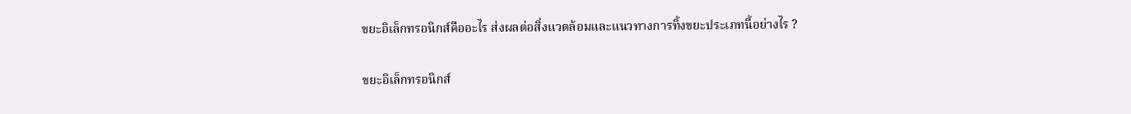ขยะอิเล็กทรอนิกส์คืออะไร ส่งผลต่อสิ่งแวดล้อมและแนวทางการทิ้งขยะประเภทนี้อย่างไร ?

ขยะอิเล็กทรอนิกส์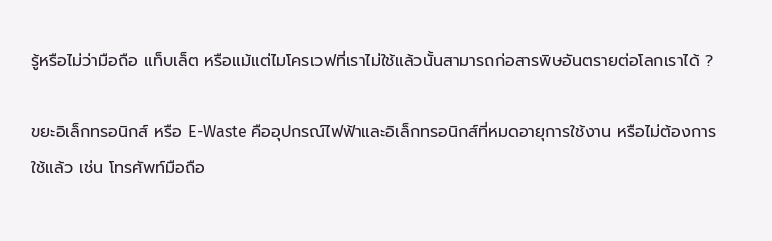รู้หรือไม่ว่ามือถือ แท็บเล็ต หรือแม้แต่ไมโครเวฟที่เราไม่ใช้แล้วนั้นสามารถก่อสารพิษอันตรายต่อโลกเราได้ ?

ขยะอิเล็กทรอนิกส์ หรือ E-Waste คืออุปกรณ์ไฟฟ้าและอิเล็กทรอนิกส์ที่หมดอายุการใช้งาน หรือไม่ต้องการใช้แล้ว เช่น โทรศัพท์มือถือ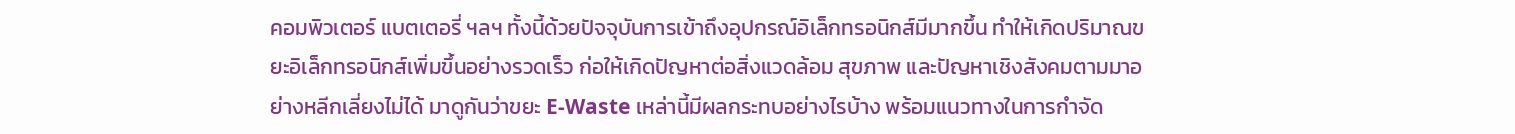คอมพิวเตอร์ แบตเตอรี่ ฯลฯ ทั้งนี้ด้วยปัจจุบันการเข้าถึงอุปกรณ์อิเล็กทรอนิกส์มีมากขึ้น ทำให้เกิดปริมาณขยะอิเล็กทรอนิกส์เพิ่มขึ้นอย่างรวดเร็ว ก่อให้เกิดปัญหาต่อสิ่งแวดล้อม สุขภาพ และปัญหาเชิงสังคมตามมาอย่างหลีกเลี่ยงไม่ได้ มาดูกันว่าขยะ E-Waste เหล่านี้มีผลกระทบอย่างไรบ้าง พร้อมแนวทางในการกำจัด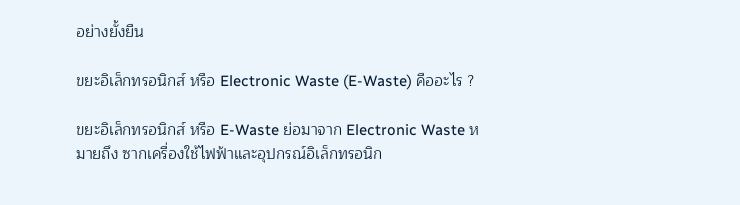อย่างยั้งยืน

ขยะอิเล็กทรอนิกส์ หรือ Electronic Waste (E-Waste) คืออะไร ?

ขยะอิเล็กทรอนิกส์ หรือ E-Waste ย่อมาจาก Electronic Waste หมายถึง ซากเครื่องใช้ไฟฟ้าและอุปกรณ์อิเล็กทรอนิก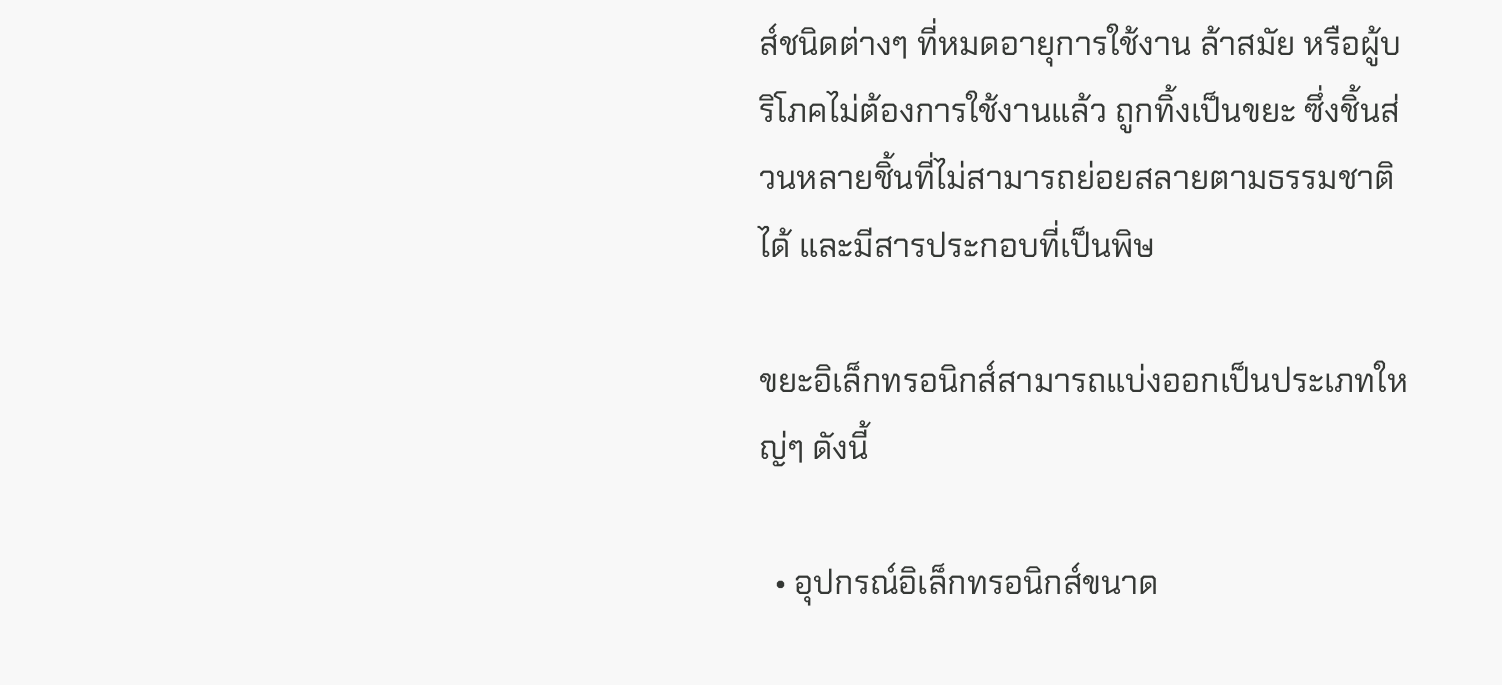ส์ชนิดต่างๆ ที่หมดอายุการใช้งาน ล้าสมัย หรือผู้บริโภคไม่ต้องการใช้งานแล้ว ถูกทิ้งเป็นขยะ ซึ่งชิ้นส่วนหลายชิ้นที่ไม่สามารถย่อยสลายตามธรรมชาติได้ และมีสารประกอบที่เป็นพิษ

ขยะอิเล็กทรอนิกส์สามารถแบ่งออกเป็นประเภทใหญ่ๆ ดังนี้

  • อุปกรณ์อิเล็กทรอนิกส์ขนาด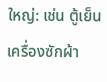ใหญ่: เช่น ตู้เย็น เครื่องซักผ้า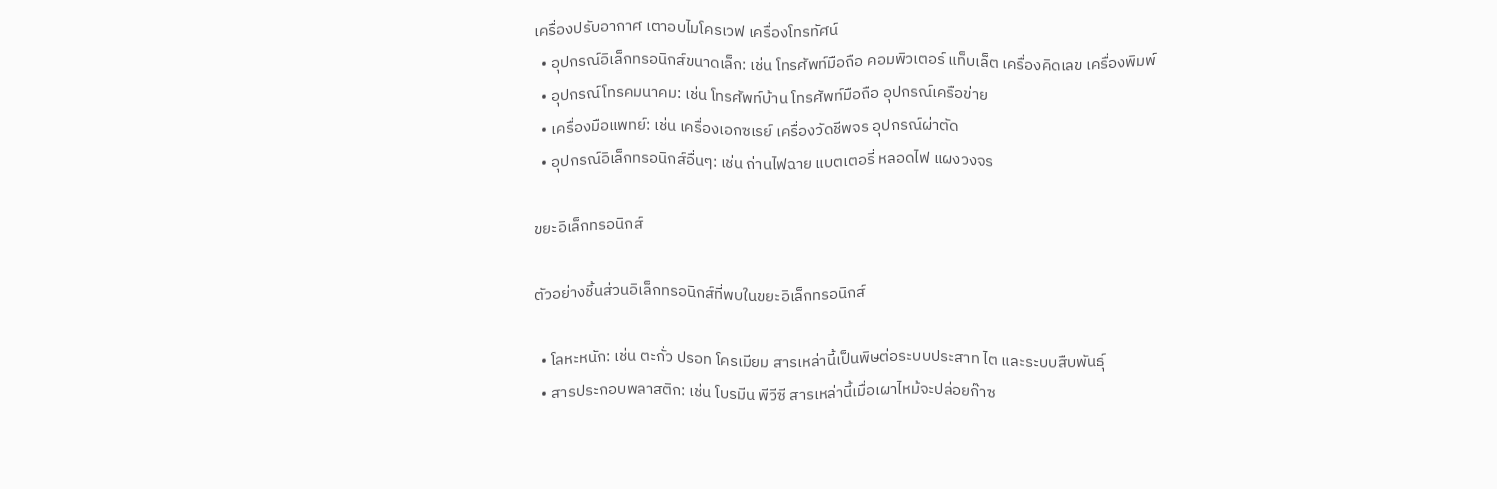เครื่องปรับอากาศ เตาอบไมโครเวฟ เครื่องโทรทัศน์
  • อุปกรณ์อิเล็กทรอนิกส์ขนาดเล็ก: เช่น โทรศัพท์มือถือ คอมพิวเตอร์ แท็บเล็ต เครื่องคิดเลข เครื่องพิมพ์
  • อุปกรณ์โทรคมนาคม: เช่น โทรศัพท์บ้าน โทรศัพท์มือถือ อุปกรณ์เครือข่าย
  • เครื่องมือแพทย์: เช่น เครื่องเอกซเรย์ เครื่องวัดชีพจร อุปกรณ์ผ่าตัด
  • อุปกรณ์อิเล็กทรอนิกส์อื่นๆ: เช่น ถ่านไฟฉาย แบตเตอรี่ หลอดไฟ แผงวงจร

ขยะอิเล็กทรอนิกส์

ตัวอย่างชิ้นส่วนอิเล็กทรอนิกส์ที่พบในขยะอิเล็กทรอนิกส์

  • โลหะหนัก: เช่น ตะกั่ว ปรอท โครเมียม สารเหล่านี้เป็นพิษต่อระบบประสาท ไต และระบบสืบพันธุ์
  • สารประกอบพลาสติก: เช่น โบรมีน พีวีซี สารเหล่านี้เมื่อเผาไหม้จะปล่อยก๊าซ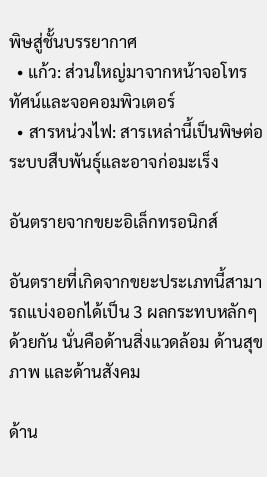พิษสู่ชั้นบรรยากาศ
  • แก้ว: ส่วนใหญ่มาจากหน้าจอโทรทัศน์และจอคอมพิวเตอร์
  • สารหน่วงไฟ: สารเหล่านี้เป็นพิษต่อระบบสืบพันธุ์และอาจก่อมะเร็ง

อันตรายจากขยะอิเล็กทรอนิกส์

อันตรายที่เกิดจากขยะประเภทนี้สามารถแบ่งออกได้เป็น 3 ผลกระทบหลักๆ ด้วยกัน นั่นคือด้านสิ่งแวดล้อม ด้านสุขภาพ และด้านสังคม

ด้าน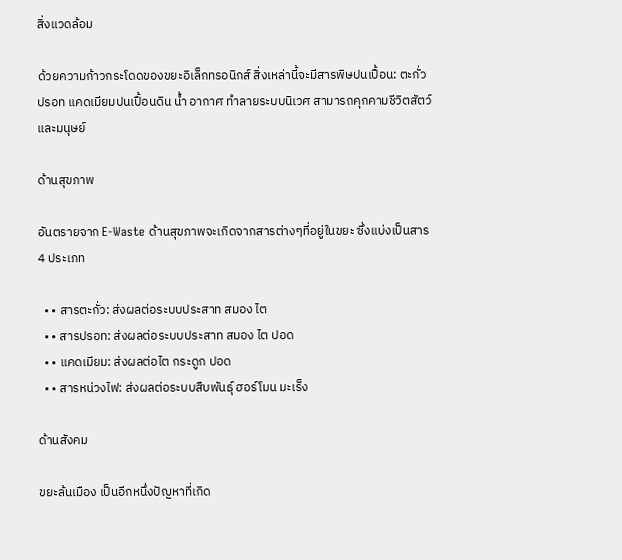สิ่งแวดล้อม

ด้วยความก้าวกระโดดของขยะอิเล็กทรอนิกส์ สิ่งเหล่านี้จะมีสารพิษปนเปื้อน: ตะกั่ว ปรอท แคดเมียมปนเปื้อนดิน น้ำ อากาศ ทำลายระบบนิเวศ สามารถคุกคามชีวิตสัตว์และมนุษย์

ด้านสุขภาพ

อันตรายจาก E-Waste ด้านสุขภาพจะเกิดจากสารต่างๆที่อยู่ในขยะ ซึ่งแบ่งเป็นสาร 4 ประเภท

  • • สารตะกั่ว: ส่งผลต่อระบบประสาท สมอง ไต
  • • สารปรอท: ส่งผลต่อระบบประสาท สมอง ไต ปอด
  • • แคดเมียม: ส่งผลต่อไต กระดูก ปอด
  • • สารหน่วงไฟ: ส่งผลต่อระบบสืบพันธุ์ ฮอร์โมน มะเร็ง

ด้านสังคม

ขยะล้นเมือง เป็นอีกหนึ่งปัญหาที่เกิด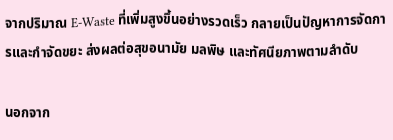จากปริมาณ E-Waste ที่เพิ่มสูงขึ้นอย่างรวดเร็ว กลายเป็นปัญหาการจัดการและกำจัดขยะ ส่งผลต่อสุขอนามัย มลพิษ และทัศนียภาพตามลำดับ

นอกจาก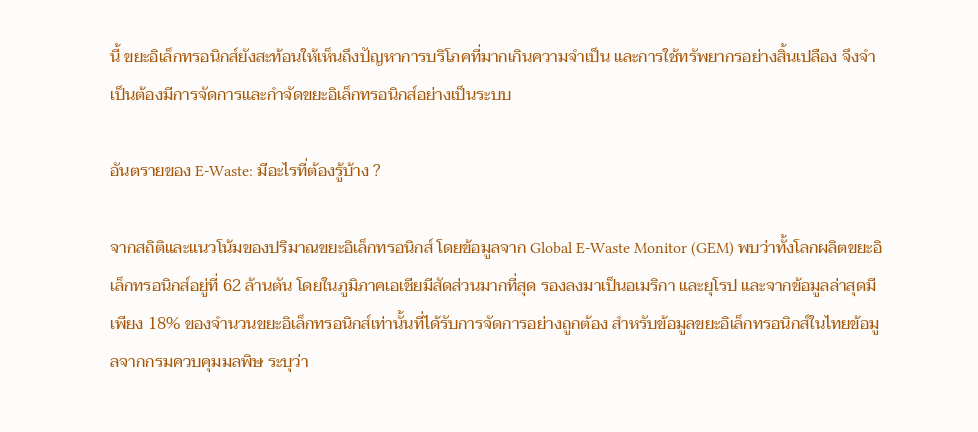นี้ ขยะอิเล็กทรอนิกส์ยังสะท้อนให้เห็นถึงปัญหาการบริโภคที่มากเกินความจำเป็น และการใช้ทรัพยากรอย่างสิ้นเปลือง จึงจำเป็นต้องมีการจัดการและกำจัดขยะอิเล็กทรอนิกส์อย่างเป็นระบบ

อันตรายของ E-Waste: มีอะไรที่ต้องรู้บ้าง ?

จากสถิติและแนวโน้มของปริมาณขยะอิเล็กทรอนิกส์ โดยข้อมูลจาก Global E-Waste Monitor (GEM) พบว่าทั้งโลกผลิตขยะอิเล็กทรอนิกส์อยู่ที่ 62 ล้านตัน โดยในภูมิภาคเอเชียมีสัดส่วนมากที่สุด รองลงมาเป็นอเมริกา และยุโรป และจากข้อมูลล่าสุดมีเพียง 18% ของจำนวนขยะอิเล็กทรอนิกส์เท่านั้นที่ได้รับการจัดการอย่างถูกต้อง สำหรับข้อมูลขยะอิเล็กทรอนิกส์ในไทยข้อมูลจากกรมควบคุมมลพิษ ระบุว่า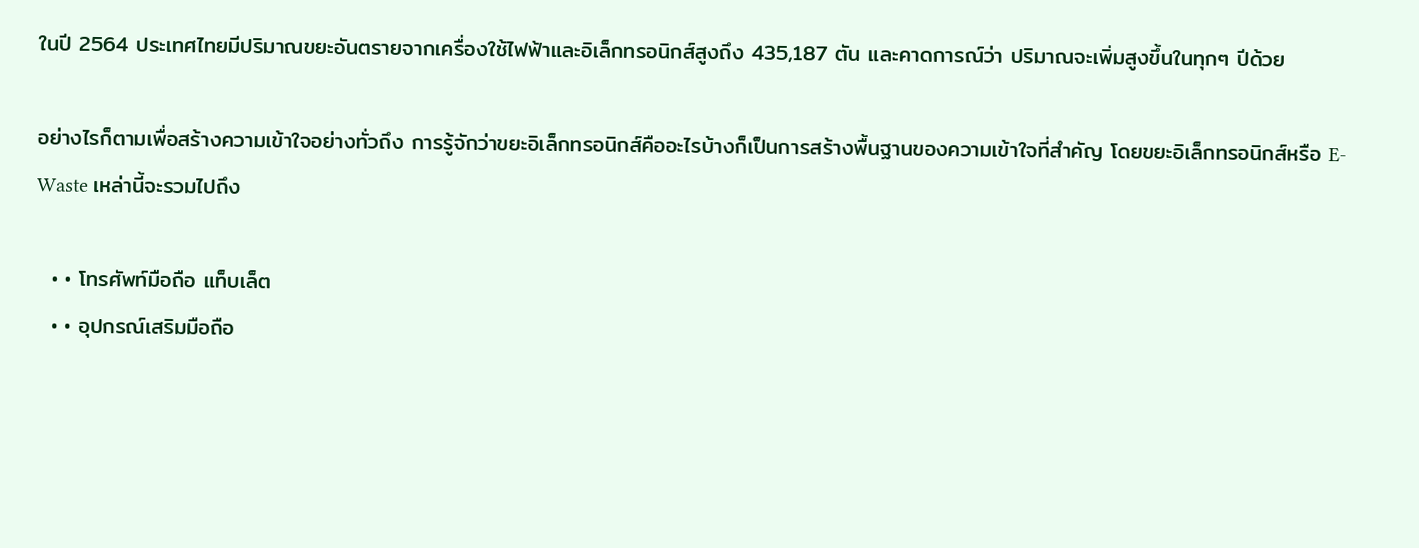ในปี 2564 ประเทศไทยมีปริมาณขยะอันตรายจากเครื่องใช้ไฟฟ้าและอิเล็กทรอนิกส์สูงถึง 435,187 ตัน และคาดการณ์ว่า ปริมาณจะเพิ่มสูงขึ้นในทุกๆ ปีด้วย

อย่างไรก็ตามเพื่อสร้างความเข้าใจอย่างทั่วถึง การรู้จักว่าขยะอิเล็กทรอนิกส์คืออะไรบ้างก็เป็นการสร้างพื้นฐานของความเข้าใจที่สำคัญ โดยขยะอิเล็กทรอนิกส์หรือ E-Waste เหล่านี้จะรวมไปถึง

  • • โทรศัพท์มือถือ แท็บเล็ต
  • • อุปกรณ์เสริมมือถือ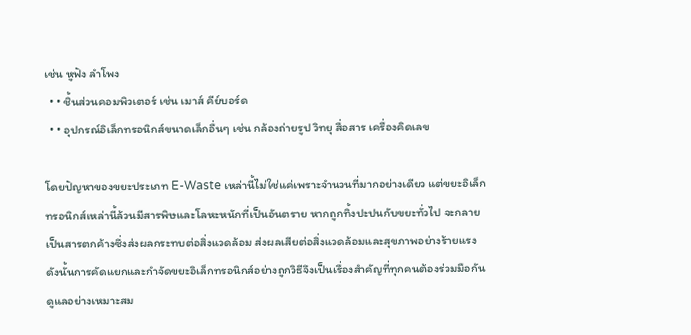เช่น หูฟัง ลำโพง
  • • ชิ้นส่วนคอมพิวเตอร์ เช่น เมาส์ คีย์บอร์ด
  • • อุปกรณ์อิเล็กทรอนิกส์ขนาดเล็กอื่นๆ เช่น กล้องถ่ายรูป วิทยุ สื่อสาร เครื่องคิดเลข

โดยปัญหาของขยะประเภท E-Waste เหล่านี้ไม่ใช่แค่เพราะจำนวนที่มากอย่างเดียว แต่ขยะอิเล็กทรอนิกส์เหล่านี้ล้วนมีสารพิษและโลหะหนักที่เป็นอันตราย หากถูกทิ้งปะปนกับขยะทั่วไป จะกลายเป็นสารตกค้างซึ่งส่งผลกระทบต่อสิ่งแวดล้อม ส่งผลเสียต่อสิ่งแวดล้อมและสุขภาพอย่างร้ายแรง ดังนั้นการคัดแยกและกำจัดขยะอิเล็กทรอนิกส์อย่างถูกวิธีจึงเป็นเรื่องสำคัญที่ทุกคนต้องร่วมมือกันดูแลอย่างเหมาะสม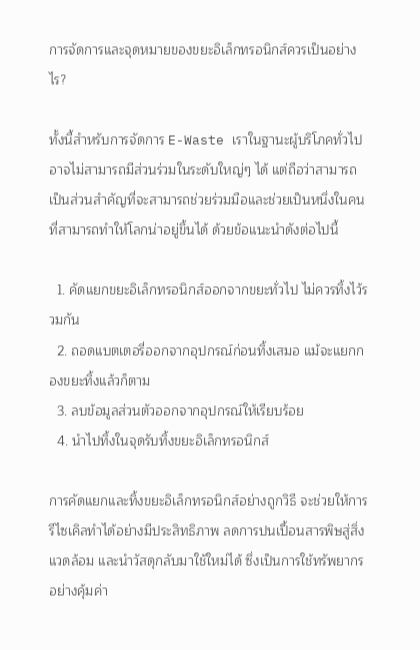การจัดการและจุดหมายของขยะอิเล็กทรอนิกส์ควรเป็นอย่างไร?

ทั้งนี้สำหรับการจัดการ E-Waste เราในฐานะผู้บริโภคทั่วไปอาจไม่สามารถมีส่วนร่วมในระดับใหญ่ๆ ได้ แต่ถือว่าสามารถเป็นส่วนสำคัญที่จะสามารถช่วยร่วมมือและช่วยเป็นหนึ่งในคนที่สามารถทำให้โลกน่าอยู่ขึ้นได้ ด้วยข้อแนะนำดังต่อไปนี้

  1. คัดแยกขยะอิเล็กทรอนิกส์ออกจากขยะทั่วไป ไม่ควรทิ้งไว้รวมกัน
  2. ถอดแบตเตอรี่ออกจากอุปกรณ์ก่อนทิ้งเสมอ แม้จะแยกกองขยะทิ้งแล้วก็ตาม
  3. ลบข้อมูลส่วนตัวออกจากอุปกรณ์ให้เรียบร้อย
  4. นำไปทิ้งในจุดรับทิ้งขยะอิเล็กทรอนิกส์

การคัดแยกและทิ้งขยะอิเล็กทรอนิกส์อย่างถูกวิธี จะช่วยให้การรีไซเคิลทำได้อย่างมีประสิทธิภาพ ลดการปนเปื้อนสารพิษสู่สิ่งแวดล้อม และนำวัสดุกลับมาใช้ใหม่ได้ ซึ่งเป็นการใช้ทรัพยากรอย่างคุ้มค่า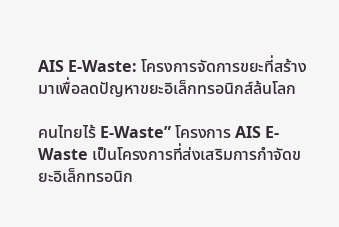AIS E-Waste: โครงการจัดการขยะที่สร้างมาเพื่อลดปัญหาขยะอิเล็กทรอนิกส์ล้นโลก

คนไทยไร้ E-Waste” โครงการ AIS E-Waste เป็นโครงการที่ส่งเสริมการกำจัดขยะอิเล็กทรอนิก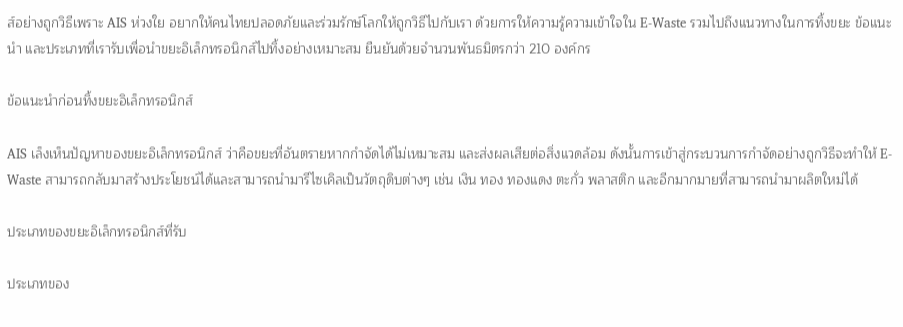ส์อย่างถูกวิธีเพราะ AIS ห่วงใย อยากให้คนไทยปลอดภัยและร่วมรักษ์โลกให้ถูกวิธีไปกับเรา ด้วยการให้ความรู้ความเข้าใจใน E-Waste รวมไปถึงแนวทางในการทิ้งขยะ ข้อแนะนำ และประเภทที่เรารับเพื่อนำขยะอิเล็กทรอนิกส์ไปทิ้งอย่างเหมาะสม ยืนยันด้วยจำนวนพันธมิตรกว่า 210 องค์กร

ข้อแนะนำก่อนทิ้งขยะอิเล็กทรอนิกส์

AIS เล็งเห็นปัญหาของขยะอิเล็กทรอนิกส์ ว่าคือขยะที่อันตรายหากกำจัดได้ไม่เหมาะสม และส่งผลเสียต่อสิ่งแวดล้อม ดังนั้นการเข้าสู่กระบวนการกำจัดอย่างถูกวิธีจะทำให้ E-Waste สามารถกลับมาสร้างประโยชน์ได้และสามารถนำมารีไซเคิลเป็นวัตถุดิบต่างๆ เช่น เงิน ทอง ทองแดง ตะกั่ว พลาสติก และอีกมากมายที่สามารถนำมาผลิตใหม่ได้

ประเภทของขยะอิเล็กทรอนิกส์ที่รับ

ประเภทของ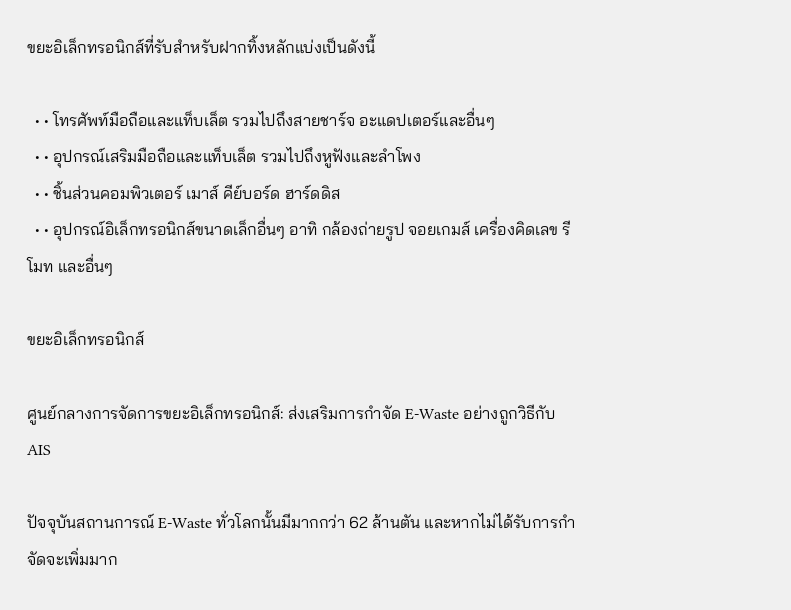ขยะอิเล็กทรอนิกส์ที่รับสำหรับฝากทิ้งหลักแบ่งเป็นดังนี้

  • • โทรศัพท์มือถือและแท็บเล็ต รวมไปถึงสายชาร์จ อะแดปเตอร์และอื่นๆ
  • • อุปกรณ์เสริมมือถือและแท็บเล็ต รวมไปถึงหูฟังและลำโพง
  • • ชิ้นส่วนคอมพิวเตอร์ เมาส์ คีย์บอร์ด ฮาร์ดดิส
  • • อุปกรณ์อิเล็กทรอนิกส์ขนาดเล็กอื่นๆ อาทิ กล้องถ่ายรูป จอยเกมส์ เครื่องคิดเลข รีโมท และอื่นๆ

ขยะอิเล็กทรอนิกส์

ศูนย์กลางการจัดการขยะอิเล็กทรอนิกส์: ส่งเสริมการกำจัด E-Waste อย่างถูกวิธีกับ AIS

ปัจจุบันสถานการณ์ E-Waste ทั่วโลกนั้นมีมากกว่า 62 ล้านตัน และหากไม่ได้รับการกำจัดจะเพิ่มมาก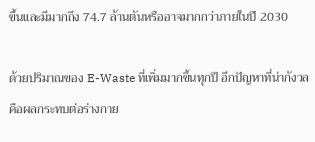ขึ้นและมีมากถึง 74.7 ล้านตันหรืออาจมากกว่าภายในปี 2030

ด้วยปริมาณของ E-Waste ที่เพิ่มมากขึ้นทุกปี อีกปัญหาที่น่ากังวลคือผลกระทบต่อร่างกาย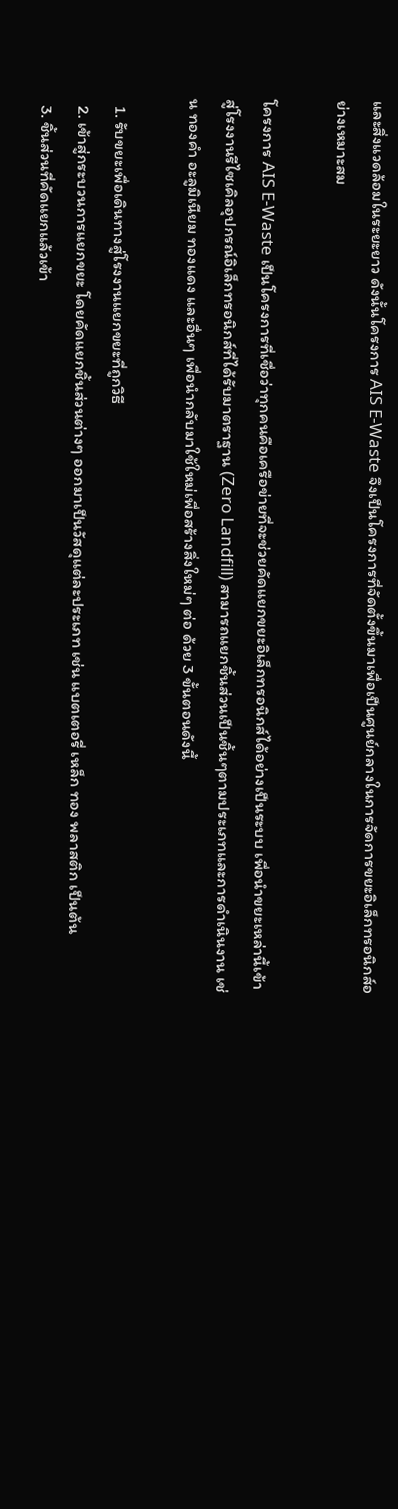และสิ่งแวดล้อมในระยะยาว ดังนั้นโครงการ AIS E-Waste จึงเป็นโครงการที่จัดตั้งขึ้นมาเพื่อเป็นศูนย์กลางในการจัดการขยะอิเล็กทรอนิกส์อย่างเหมาะสม

โครงการ AIS E-Waste เป็นโครงการที่เชื่อว่าทุกคนคือเครือข่ายที่จะช่วยคัดแยกขยะอิเล็กทรอนิกส์ได้อย่างเป็นระบบ เพื่อนำขยะเหล่านี้เข้าสู่โรงงานรีไซเคิลอุปกรณ์อิเล็กทรอนิกส์ที่ได้รับมาตราฐาน (Zero Landfill) สามารถแยกชิ้นส่วนเป็นชิ้นๆตามประเภทและการดำเนินงาน เช่น ทองคำ อะลูมิเนียม ทองแดง และอื่นๆ เพื่อนำกลับมาใช้ใหม่เพื่อสร้างสิ่งใหม่ๆ ต่อ ด้วย 3 ขั้นตอนดังนี้

  1. รับขยะเพื่อเดินทางสู่โรงงานแยกขยะที่ถูกวิธี
  2. เข้าสู่กระบวนการแยกขยะ โดยคัดแยกชิ้นส่วนต่างๆ ออกมาเป็นวัสดุแต่ละประเภท เช่น แบตเตอรี่ เหล็ก ทอง พลาสติก เป็นต้น
  3. ชิ้นส่วนที่คัดแยกแล้วเข้า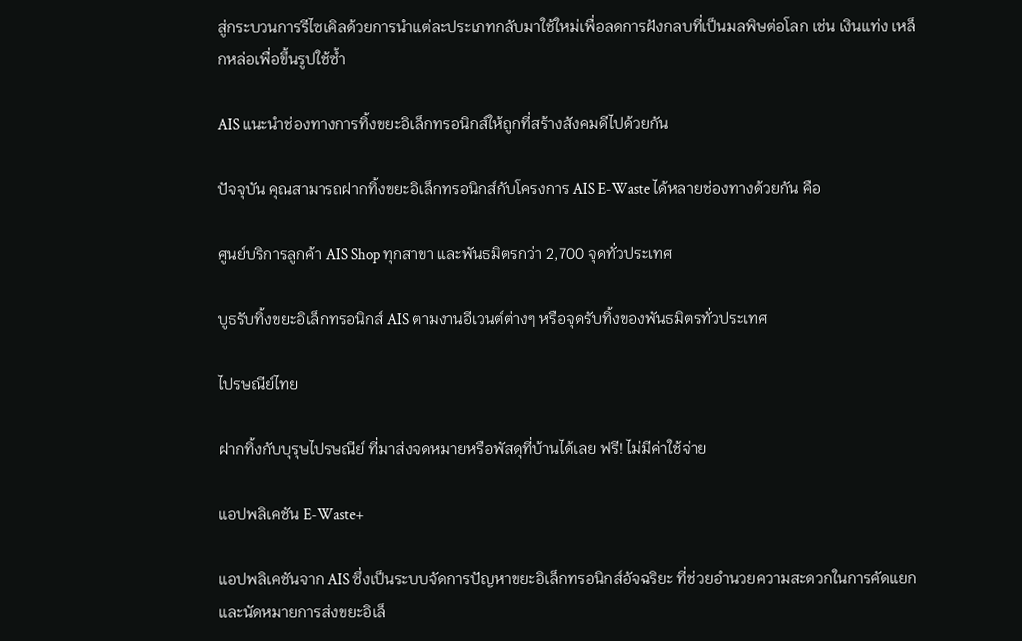สู่กระบวนการรีไซเคิลด้วยการนำแต่ละประเภทกลับมาใช้ใหม่เพื่อลดการฝังกลบที่เป็นมลพิษต่อโลก เช่น เงินแท่ง เหล็กหล่อเพื่อขึ้นรูปใช้ซ้ำ

AIS แนะนำช่องทางการทิ้งขยะอิเล็กทรอนิกส์ให้ถูกที่สร้างสังคมดีไปด้วยกัน

ปัจจุบัน คุณสามารถฝากทิ้งขยะอิเล็กทรอนิกส์กับโครงการ AIS E-Waste ได้หลายช่องทางด้วยกัน คือ

ศูนย์บริการลูกค้า AIS Shop ทุกสาขา และพันธมิตรกว่า 2,700 จุดทั่วประเทศ

บูธรับทิ้งขยะอิเล็กทรอนิกส์ AIS ตามงานอีเวนต์ต่างๆ หรือจุดรับทิ้งของพันธมิตรทั่วประเทศ

ไปรษณีย์ไทย

ฝากทิ้งกับบุรุษไปรษณีย์ ที่มาส่งจดหมายหรือพัสดุที่บ้านได้เลย ฟรี! ไม่มีค่าใช้จ่าย

แอปพลิเคชัน E-Waste+

แอปพลิเคชันจาก AIS ซึ่งเป็นระบบจัดการปัญหาขยะอิเล็กทรอนิกส์อัจฉริยะ ที่ช่วยอำนวยความสะดวกในการคัดแยกและนัดหมายการส่งขยะอิเล็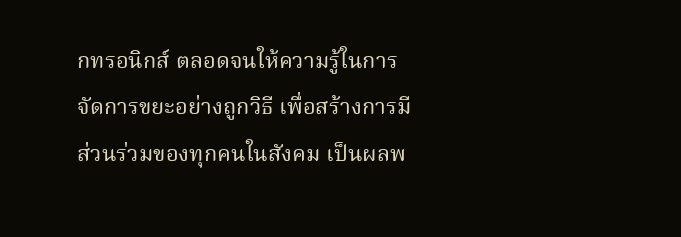กทรอนิกส์ ตลอดจนให้ความรู้ในการจัดการขยะอย่างถูกวิธี เพื่อสร้างการมีส่วนร่วมของทุกคนในสังคม เป็นผลพ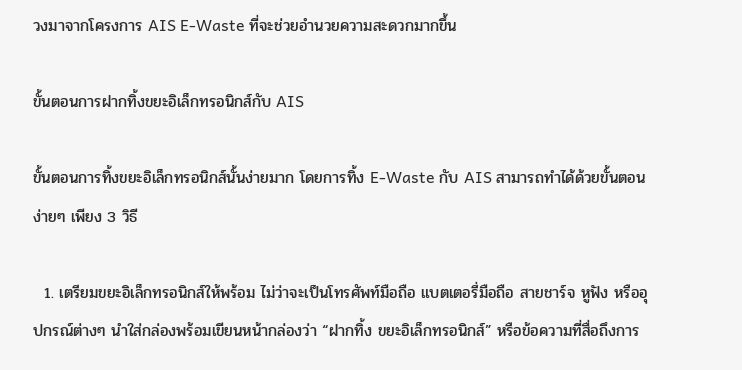วงมาจากโครงการ AIS E-Waste ที่จะช่วยอำนวยความสะดวกมากขึ้น

ขั้นตอนการฝากทิ้งขยะอิเล็กทรอนิกส์กับ AIS

ขั้นตอนการทิ้งขยะอิเล็กทรอนิกส์นั้นง่ายมาก โดยการทิ้ง E-Waste กับ AIS สามารถทำได้ด้วยขั้นตอนง่ายๆ เพียง 3 วิธี

  1. เตรียมขยะอิเล็กทรอนิกส์ให้พร้อม ไม่ว่าจะเป็นโทรศัพท์มือถือ แบตเตอรี่มือถือ สายชาร์จ หูฟัง หรืออุปกรณ์ต่างๆ นำใส่กล่องพร้อมเขียนหน้ากล่องว่า “ฝากทิ้ง ขยะอิเล็กทรอนิกส์” หรือข้อความที่สื่อถึงการ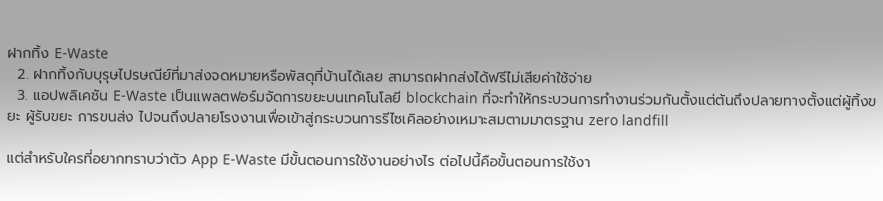ฝากทิ้ง E-Waste
  2. ฝากทิ้งกับบุรุษไปรษณีย์ที่มาส่งจดหมายหรือพัสดุที่บ้านได้เลย สามารถฝากส่งได้ฟรีไม่เสียค่าใช้จ่าย
  3. แอปพลิเคชัน E-Waste เป็นแพลตฟอร์มจัดการขยะบนเทคโนโลยี blockchain ที่จะทำให้กระบวนการทำงานร่วมกันตั้งแต่ต้นถึงปลายทางตั้งแต่ผู้ทิ้งขยะ ผู้รับขยะ การขนส่ง ไปจนถึงปลายโรงงานเพื่อเข้าสู่กระบวนการรีไซเคิลอย่างเหมาะสมตามมาตรฐาน zero landfill

แต่สำหรับใครที่อยากทราบว่าตัว App E-Waste มีขั้นตอนการใช้งานอย่างไร ต่อไปนี้คือขั้นตอนการใช้งา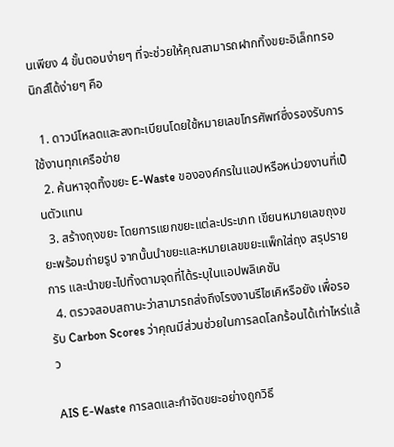นเพียง 4 ขั้นตอนง่ายๆ ที่จะช่วยให้คุณสามารถฝากทิ้งขยะอิเล็กทรอนิกส์ได้ง่ายๆ คือ

  1. ดาวน์โหลดและลงทะเบียนโดยใช้หมายเลขโทรศัพท์ซึ่งรองรับการใช้งานทุกเครือข่าย
  2. ค้นหาจุดทิ้งขยะ E-Waste ขององค์กรในแอปหรือหน่วยงานที่เป็นตัวแทน
  3. สร้างถุงขยะ โดยการแยกขยะแต่ละประเภท เขียนหมายเลขถุงขยะพร้อมถ่ายรูป จากนั้นนำขยะและหมายเลขขยะแพ็กใส่ถุง สรุปรายการ และนำขยะไปทิ้งตามจุดที่ได้ระบุในแอปพลิเคชัน
  4. ตรวจสอบสถานะว่าสามารถส่งถึงโรงงานรีไซเคิหรือยัง เพื่อรอรับ Carbon Scores ว่าคุณมีส่วนช่วยในการลดโลกร้อนได้เท่าไหร่แล้ว

AIS E-Waste การลดและกำจัดขยะอย่างถูกวิธี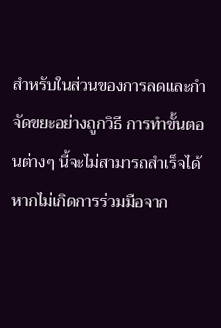สำหรับในส่วนของการลดและกำจัดขยะอย่างถูกวิธี การทำขั้นตอนต่างๆ นี้จะไม่สามารถสำเร็จได้ หากไม่เกิดการร่วมมือจาก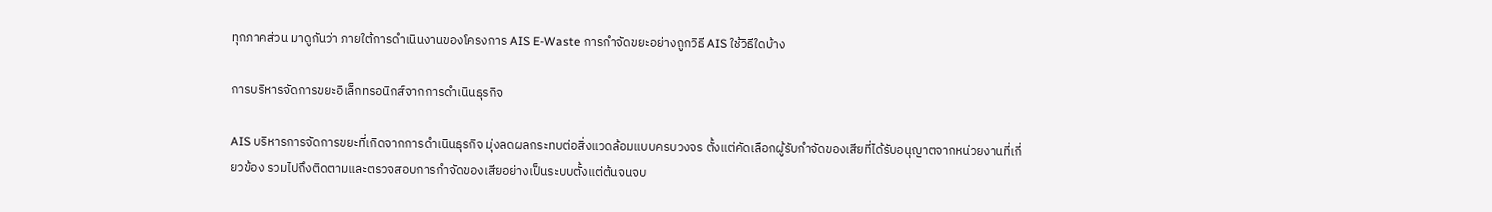ทุกภาคส่วน มาดูกันว่า ภายใต้การดำเนินงานของโครงการ AIS E-Waste การกำจัดขยะอย่างถูกวิธี AIS ใช้วิธีใดบ้าง

การบริหารจัดการขยะอิเล็กทรอนิกส์จากการดำเนินธุรกิจ

AIS บริหารการจัดการขยะที่เกิดจากการดำเนินธุรกิจ มุ่งลดผลกระทบต่อสิ่งแวดล้อมแบบครบวงจร ตั้งแต่คัดเลือกผู้รับกำจัดของเสียที่ได้รับอนุญาตจากหน่วยงานที่เกี่ยวข้อง รวมไปถึงติดตามและตรวจสอบการกำจัดของเสียอย่างเป็นระบบตั้งแต่ต้นจนจบ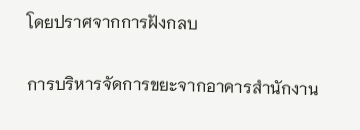โดยปราศจากการฝังกลบ

การบริหารจัดการขยะจากอาคารสำนักงาน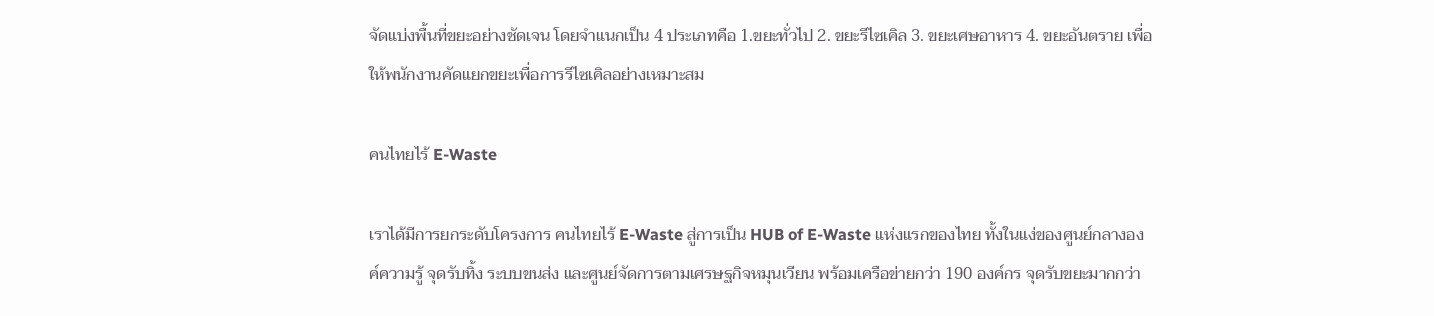จัดแบ่งพื้นที่ขยะอย่างชัดเจน โดยจำแนกเป็น 4 ประเภทคือ 1.ขยะทั่วไป 2. ขยะรีไซเคิล 3. ขยะเศษอาหาร 4. ขยะอันตราย เพื่อให้พนักงานคัดแยกขยะเพื่อการรีไซเคิลอย่างเหมาะสม

คนไทยไร้ E-Waste

เราได้มีการยกระดับโครงการ คนไทยไร้ E-Waste สู่การเป็น HUB of E-Waste แห่งแรกของไทย ทั้งในแง่ของศูนย์กลางองค์ความรู้ จุดรับทิ้ง ระบบขนส่ง และศูนย์จัดการตามเศรษฐกิจหมุนเวียน พร้อมเครือข่ายกว่า 190 องค์กร จุดรับขยะมากกว่า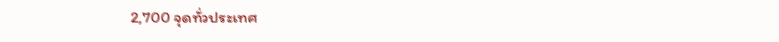2,700 จุดทั่วประเทศ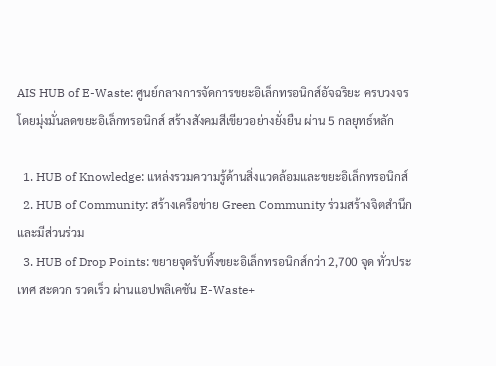AIS HUB of E-Waste: ศูนย์กลางการจัดการขยะอิเล็กทรอนิกส์อัจฉริยะ ครบวงจรโดยมุ่งมั่นลดขยะอิเล็กทรอนิกส์ สร้างสังคมสีเขียวอย่างยั่งยืน ผ่าน 5 กลยุทธ์หลัก

  1. HUB of Knowledge: แหล่งรวมความรู้ด้านสิ่งแวดล้อมและขยะอิเล็กทรอนิกส์
  2. HUB of Community: สร้างเครือข่าย Green Community ร่วมสร้างจิตสำนึกและมีส่วนร่วม
  3. HUB of Drop Points: ขยายจุดรับทิ้งขยะอิเล็กทรอนิกส์กว่า 2,700 จุด ทั่วประเทศ สะดวก รวดเร็ว ผ่านแอปพลิเคชัน E-Waste+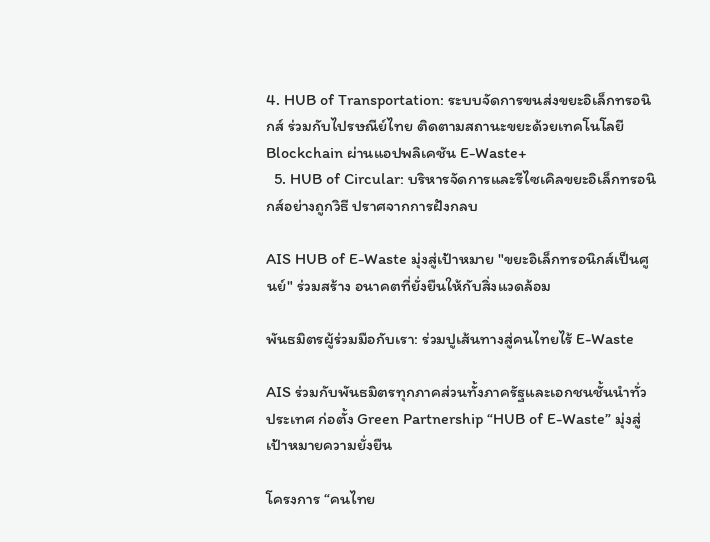4. HUB of Transportation: ระบบจัดการขนส่งขยะอิเล็กทรอนิกส์ ร่วมกับไปรษณีย์ไทย ติดตามสถานะขยะด้วยเทคโนโลยี Blockchain ผ่านแอปพลิเคชัน E-Waste+
  5. HUB of Circular: บริหารจัดการและรีไซเคิลขยะอิเล็กทรอนิกส์อย่างถูกวิธี ปราศจากการฝังกลบ

AIS HUB of E-Waste มุ่งสู่เป้าหมาย "ขยะอิเล็กทรอนิกส์เป็นศูนย์" ร่วมสร้าง อนาคตที่ยั่งยืนให้กับสิ่งแวดล้อม

พันธมิตรผู้ร่วมมือกับเรา: ร่วมปูเส้นทางสู่คนไทยไร้ E-Waste

AIS ร่วมกับพันธมิตรทุกภาคส่วนทั้งภาครัฐและเอกชนชั้นนำทั่วประเทศ ก่อตั้ง Green Partnership “HUB of E-Waste” มุ่งสู่เป้าหมายความยั่งยืน

โครงการ “คนไทย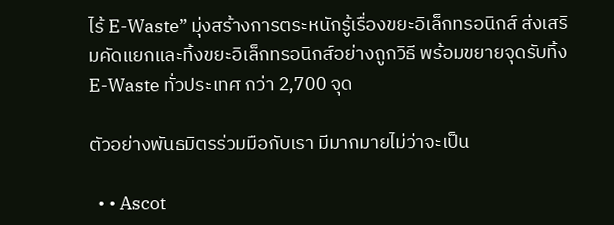ไร้ E-Waste” มุ่งสร้างการตระหนักรู้เรื่องขยะอิเล็กทรอนิกส์ ส่งเสริมคัดแยกและทิ้งขยะอิเล็กทรอนิกส์อย่างถูกวิธี พร้อมขยายจุดรับทิ้ง E-Waste ทั่วประเทศ กว่า 2,700 จุด

ตัวอย่างพันธมิตรร่วมมือกับเรา มีมากมายไม่ว่าจะเป็น

  • • Ascot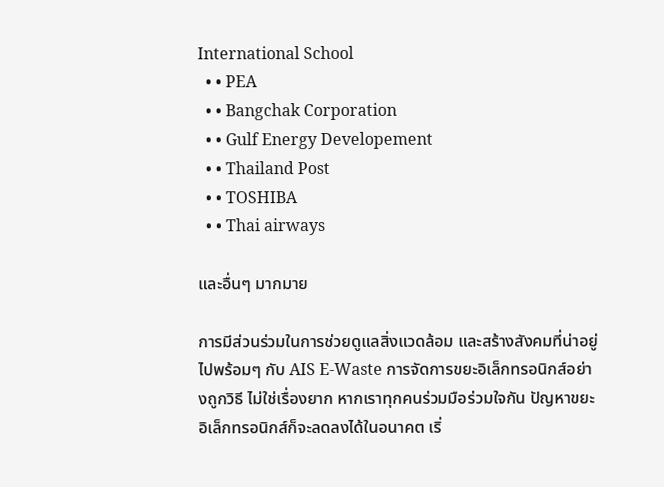International School
  • • PEA
  • • Bangchak Corporation
  • • Gulf Energy Developement
  • • Thailand Post
  • • TOSHIBA
  • • Thai airways

และอื่นๆ มากมาย

การมีส่วนร่วมในการช่วยดูแลสิ่งแวดล้อม และสร้างสังคมที่น่าอยู่ไปพร้อมๆ กับ AIS E-Waste การจัดการขยะอิเล็กทรอนิกส์อย่างถูกวิธี ไม่ใช่เรื่องยาก หากเราทุกคนร่วมมือร่วมใจกัน ปัญหาขยะอิเล็กทรอนิกส์ก็จะลดลงได้ในอนาคต เริ่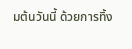มต้นวันนี้ ด้วยการทิ้ง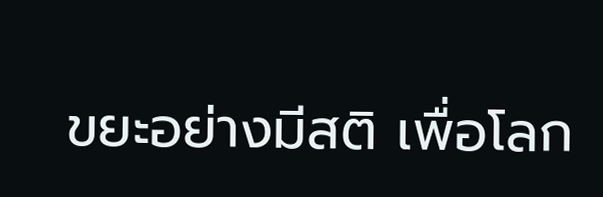ขยะอย่างมีสติ เพื่อโลก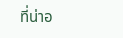ที่น่าอ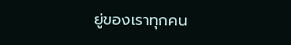ยู่ของเราทุกคน